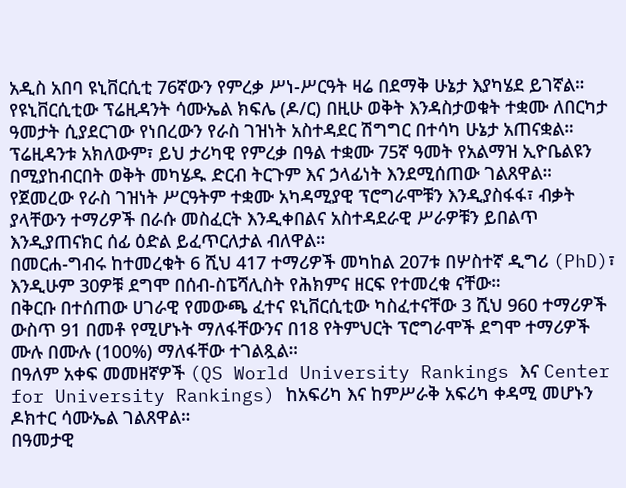አዲስ አበባ ዩኒቨርሲቲ 76ኛውን የምረቃ ሥነ-ሥርዓት ዛሬ በደማቅ ሁኔታ እያካሄደ ይገኛል።
የዩኒቨርሲቲው ፕሬዚዳንት ሳሙኤል ክፍሌ (ዶ/ር) በዚሁ ወቅት እንዳስታወቁት ተቋሙ ለበርካታ ዓመታት ሲያደርገው የነበረውን የራስ ገዝነት አስተዳደር ሽግግር በተሳካ ሁኔታ አጠናቋል።
ፕሬዚዳንቱ አክለውም፣ ይህ ታሪካዊ የምረቃ በዓል ተቋሙ 75ኛ ዓመት የአልማዝ ኢዮቤልዩን በሚያከብርበት ወቅት መካሄዱ ድርብ ትርጉም እና ኃላፊነት እንደሚሰጠው ገልጸዋል።
የጀመረው የራስ ገዝነት ሥርዓትም ተቋሙ አካዳሚያዊ ፕሮግራሞቹን እንዲያስፋፋ፣ ብቃት ያላቸውን ተማሪዎች በራሱ መስፈርት እንዲቀበልና አስተዳደራዊ ሥራዎቹን ይበልጥ እንዲያጠናክር ሰፊ ዕድል ይፈጥርለታል ብለዋል።
በመርሐ-ግብሩ ከተመረቁት 6 ሺህ 417 ተማሪዎች መካከል 207ቱ በሦስተኛ ዲግሪ (PhD)፣ እንዲሁም 30ዎቹ ደግሞ በሰብ-ስፔሻሊስት የሕክምና ዘርፍ የተመረቁ ናቸው።
በቅርቡ በተሰጠው ሀገራዊ የመውጫ ፈተና ዩኒቨርሲቲው ካስፈተናቸው 3 ሺህ 960 ተማሪዎች ውስጥ 91 በመቶ የሚሆኑት ማለፋቸውንና በ18 የትምህርት ፕሮግራሞች ደግሞ ተማሪዎች ሙሉ በሙሉ (100%) ማለፋቸው ተገልጿል።
በዓለም አቀፍ መመዘኛዎች (QS World University Rankings እና Center for University Rankings) ከአፍሪካ እና ከምሥራቅ አፍሪካ ቀዳሚ መሆኑን ዶክተር ሳሙኤል ገልጸዋል።
በዓመታዊ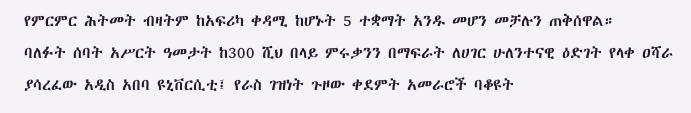የምርምር ሕትመት ብዛትም ከአፍሪካ ቀዳሚ ከሆኑት 5 ተቋማት አንዱ መሆን መቻሉን ጠቅሰዋል።
ባለፉት ሰባት አሥርት ዓመታት ከ300 ሺህ በላይ ምሩቃንን በማፍራት ለሀገር ሁለንተናዊ ዕድገት የላቀ ዐሻራ ያሳረፈው አዲስ አበባ ዩኒቨርሲቲ፤ የራስ ገዝነት ጉዞው ቀደምት አመራሮች ባቆዩት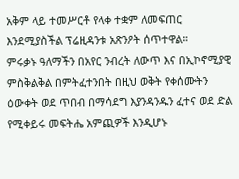አቅም ላይ ተመሥርቶ የላቀ ተቋም ለመፍጠር እንደሚያስችል ፕሬዚዳንቱ አጽንዖት ሰጥተዋል።
ምሩቃኑ ዓለማችን በአየር ንብረት ለውጥ እና በኢኮኖሚያዊ ምስቅልቅል በምትፈተንበት በዚህ ወቅት የቀሰሙትን ዕውቀት ወደ ጥበብ በማሳደግ እያንዳንዱን ፈተና ወደ ድል የሚቀይሩ መፍትሔ አምጪዎች እንዲሆኑ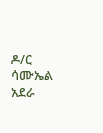ዶ/ር ሳሙኤል አደራ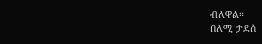ብለዋል።
በለሚ ታደሰ